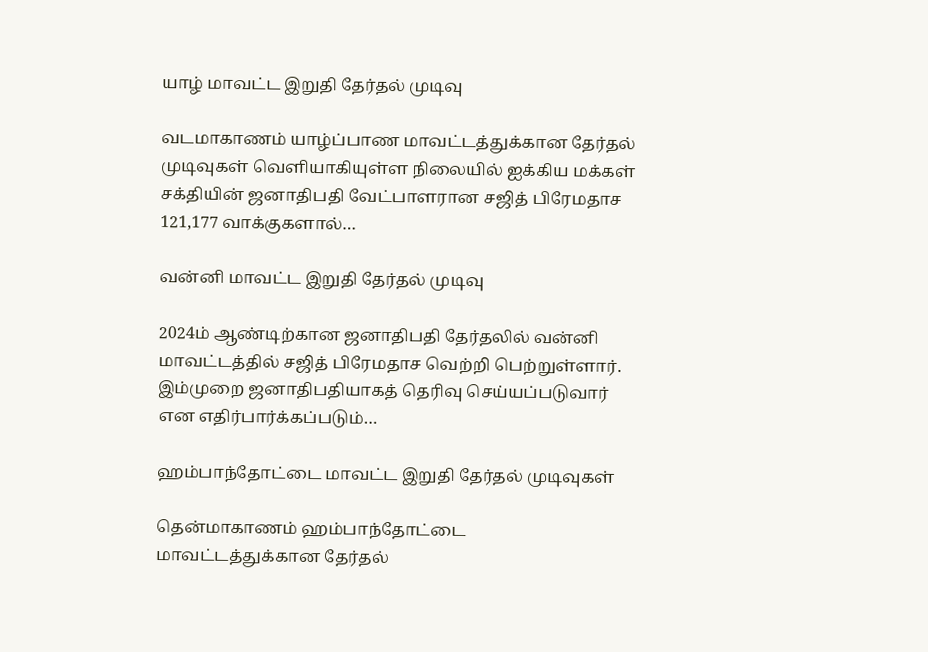யாழ் மாவட்ட இறுதி தேர்தல் முடிவு

வடமாகாணம் யாழ்ப்பாண மாவட்டத்துக்கான தேர்தல் முடிவுகள் வெளியாகியுள்ள நிலையில் ஐக்கிய மக்கள் சக்தியின் ஜனாதிபதி வேட்பாளரான சஜித் பிரேமதாச 121,177 வாக்குகளால்…

வன்னி மாவட்ட இறுதி தேர்தல் முடிவு

2024ம் ஆண்டிற்கான ஜனாதிபதி தேர்தலில் வன்னி மாவட்டத்தில் சஜித் பிரேமதாச வெற்றி பெற்றுள்ளார். இம்முறை ஜனாதிபதியாகத் தெரிவு செய்யப்படுவார் என எதிர்பார்க்கப்படும்…

ஹம்பாந்தோட்டை மாவட்ட இறுதி தேர்தல் முடிவுகள்

தென்மாகாணம் ஹம்பாந்தோட்டை மாவட்டத்துக்கான தேர்தல்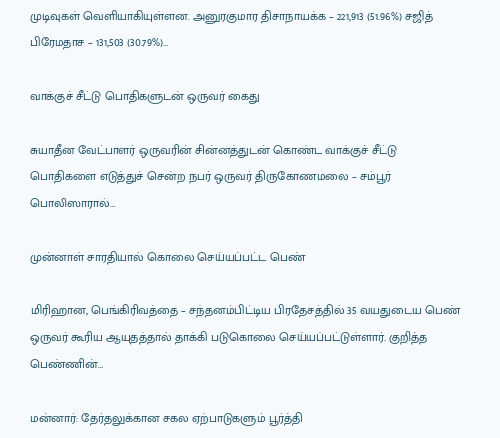முடிவுகள் வெளியாகியுள்ளன. அனுரகுமார திசாநாயக்க – 221,913 (51.96%) சஜித் பிரேமதாச – 131,503 (30.79%)…

வாக்குச் சீட்டு பொதிகளுடன் ஒருவர் கைது

சுயாதீன வேட்பாளர் ஒருவரின் சின்னத்துடன் கொண்ட வாக்குச் சீட்டு பொதிகளை எடுத்துச் சென்ற நபர் ஒருவர் திருகோணமலை – சம்பூர் பொலிஸாரால்…

முன்னாள் சாரதியால் கொலை செய்யப்பட்ட பெண்

மிரிஹான, பெங்கிரிவத்தை – சந்தனம்பிட்டிய பிரதேசத்தில் 35 வயதுடைய பெண் ஒருவர் கூரிய ஆயுதத்தால் தாக்கி படுகொலை செய்யப்பட்டுள்ளார். குறித்த பெண்ணின்…

மன்னார்: தேர்தலுக்கான சகல ஏற்பாடுகளும் பூர்த்தி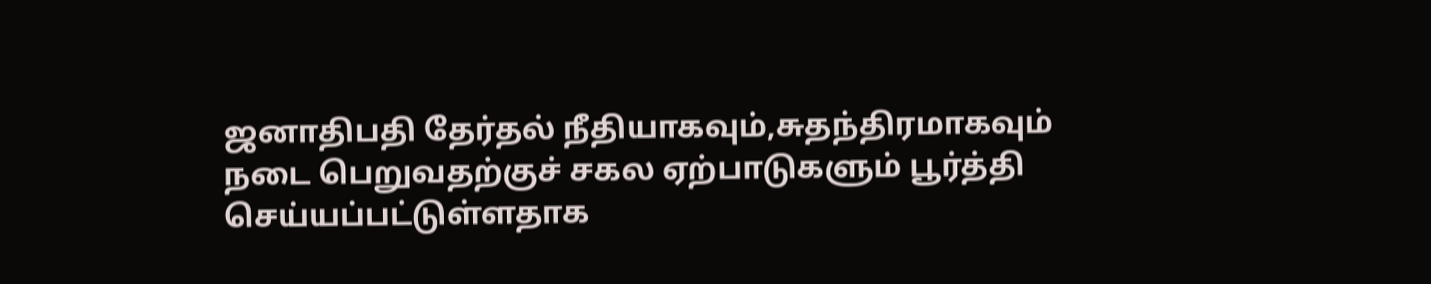ஜனாதிபதி தேர்தல் நீதியாகவும்,சுதந்திரமாகவும் நடை பெறுவதற்குச் சகல ஏற்பாடுகளும் பூர்த்தி செய்யப்பட்டுள்ளதாக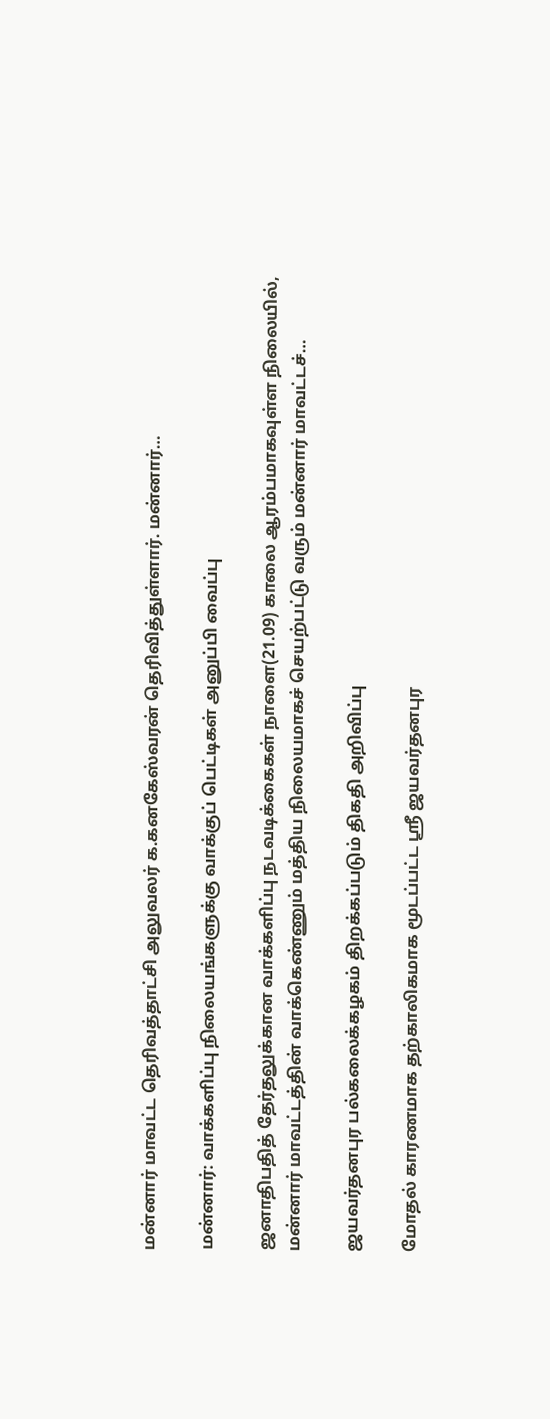மன்னார் மாவட்ட தெரிவத்தாட்சி அலுவலர் க.கனகேஸ்வரன் தெரிவித்துள்ளார். மன்னார்…

மன்னார்: வாக்களிப்பு நிலையங்களுக்கு வாக்குப் பெட்டிகள் அனுப்பி வைப்பு

ஜனாதிபதித் தேர்தலுக்கான வாக்களிப்பு நடவடிக்கைகள் நாளை(21.09) காலை ஆரம்பமாகவுள்ள நிலையில், மன்னார் மாவட்டத்தின் வாக்கெண்ணும் மத்திய நிலையமாகச் செயற்பட்டு வரும் மன்னார் மாவட்டச்…

ஜயவர்தனபுர பல்கலைக்கழகம் திறக்கப்படும் திகதி அறிவிப்பு

மோதல் காரணமாக தற்காலிகமாக மூடப்பட்ட ஸ்ரீ ஜயவர்தனபுர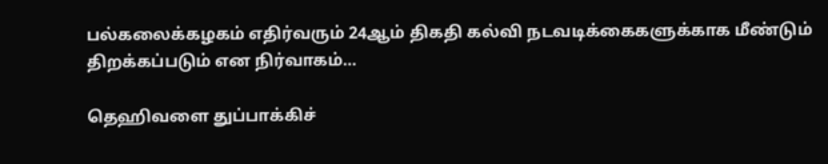பல்கலைக்கழகம் எதிர்வரும் 24ஆம் திகதி கல்வி நடவடிக்கைகளுக்காக மீண்டும் திறக்கப்படும் என நிர்வாகம்…

தெஹிவளை துப்பாக்கிச்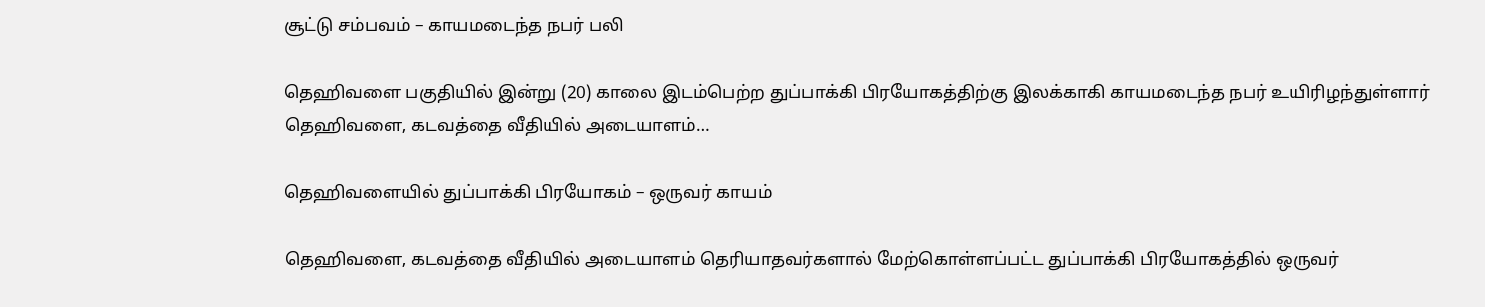சூட்டு சம்பவம் – காயமடைந்த நபர் பலி

தெஹிவளை பகுதியில் இன்று (20) காலை இடம்பெற்ற துப்பாக்கி பிரயோகத்திற்கு இலக்காகி காயமடைந்த நபர் உயிரிழந்துள்ளார் தெஹிவளை, கடவத்தை வீதியில் அடையாளம்…

தெஹிவளையில் துப்பாக்கி பிரயோகம் – ஒருவர் காயம்

தெஹிவளை, கடவத்தை வீதியில் அடையாளம் தெரியாதவர்களால் மேற்கொள்ளப்பட்ட துப்பாக்கி பிரயோகத்தில் ஒருவர்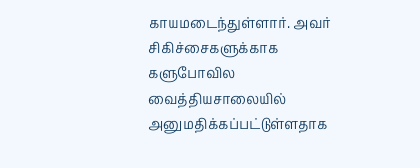காயமடைந்துள்ளார். அவர் சிகிச்சைகளுக்காக களுபோவில வைத்தியசாலையில் அனுமதிக்கப்பட்டுள்ளதாக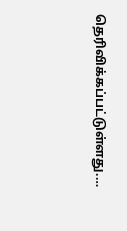தெரிவிக்கப்பட்டுள்ளது.…